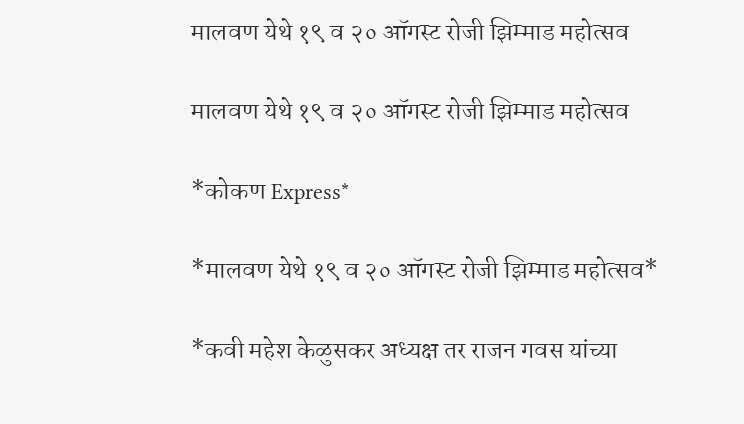मालवण येथे १९ व २० ऑगस्ट रोजी झिम्माड महोत्सव

मालवण येथे १९ व २० ऑगस्ट रोजी झिम्माड महोत्सव

*कोकण Express*

*मालवण येथे १९ व २० ऑगस्ट रोजी झिम्माड महोत्सव*

*कवी महेश केळुसकर अध्यक्ष तर राजन गवस यांच्या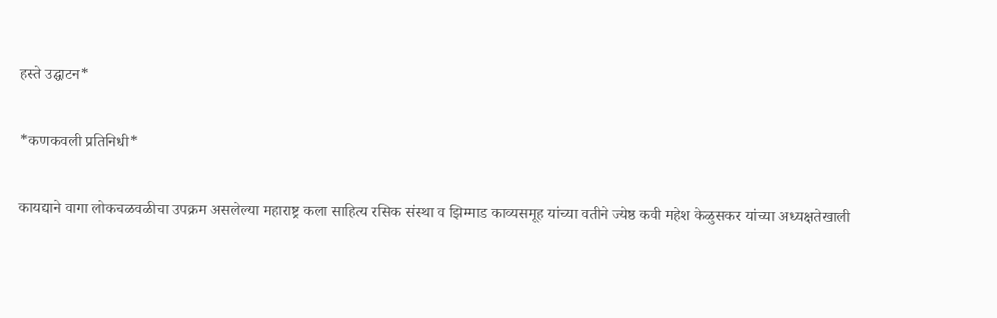हस्ते उद्घाटन*

*कणकवली प्रतिनिधी*

कायद्याने वागा लोकचळवळीचा उपक्रम असलेल्या महाराष्ट्र कला साहित्य रसिक संस्था व झिम्माड काव्यसमूह यांच्या वतीने ज्येष्ठ कवी महेश केळुसकर यांच्या अध्यक्षतेखाली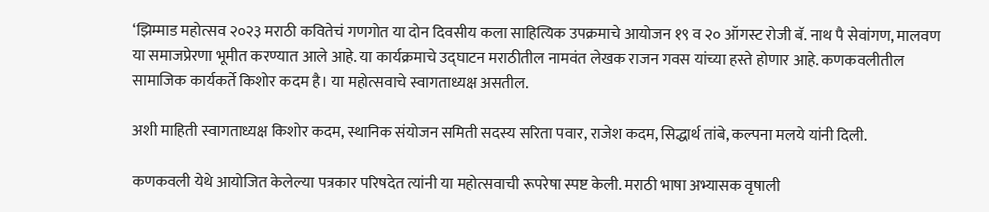‘झिम्माड महोत्सव २०२३ मराठी कवितेचं गणगोत या दोन दिवसीय कला साहित्यिक उपक्रमाचे आयोजन १९ व २० ऑगस्ट रोजी बॅ. नाथ पै सेवांगण, मालवण या समाजप्रेरणा भूमीत करण्यात आले आहे. या कार्यक्रमाचे उद्घाटन मराठीतील नामवंत लेखक राजन गवस यांच्या हस्ते होणार आहे. कणकवलीतील सामाजिक कार्यकर्ते किशोर कदम है। या महोत्सवाचे स्वागताध्यक्ष असतील.

अशी माहिती स्वागताध्यक्ष किशोर कदम, स्थानिक संयोजन समिती सदस्य सरिता पवार, राजेश कदम, सिद्धार्थ तांबे, कल्पना मलये यांनी दिली.

कणकवली येथे आयोजित केलेल्या पत्रकार परिषदेत त्यांनी या महोत्सवाची रूपरेषा स्पष्ट केली. मराठी भाषा अभ्यासक वृषाली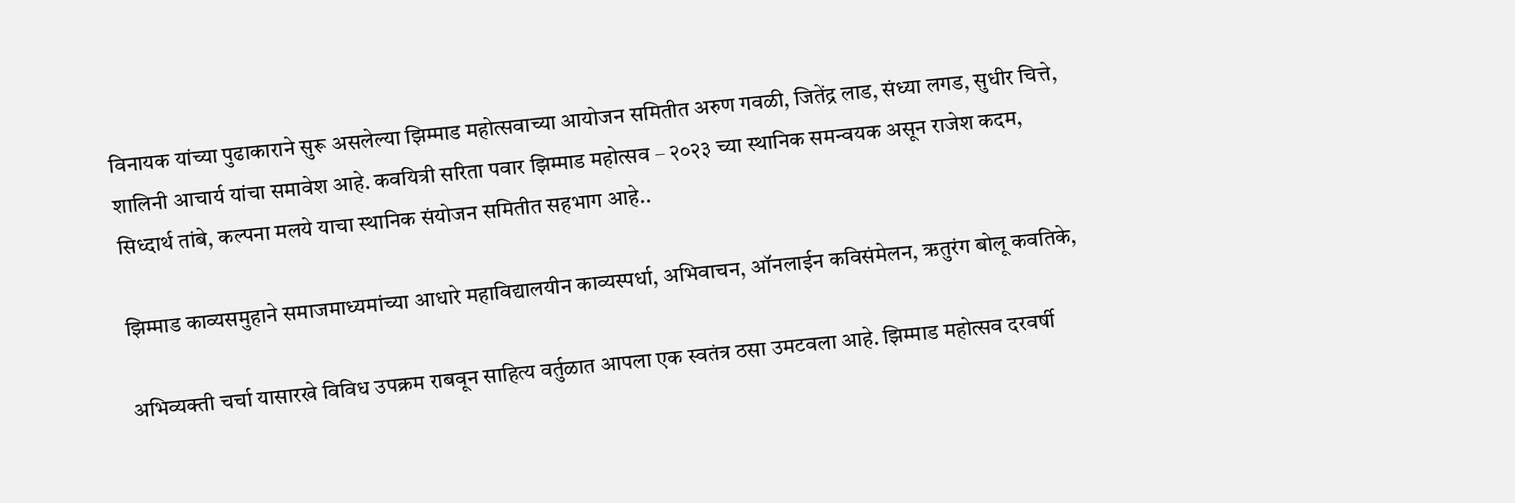विनायक यांच्या पुढाकाराने सुरू असलेल्या झिम्माड महोत्सवाच्या आयोजन समितीत अरुण गवळी, जितेंद्र लाड, संध्या लगड, सुधीर चित्ते, शालिनी आचार्य यांचा समावेश आहे. कवयित्री सरिता पवार झिम्माड महोत्सव – २०२३ च्या स्थानिक समन्वयक असून राजेश कदम, सिध्दार्थ तांबे, कल्पना मलये याचा स्थानिक संयोजन समितीत सहभाग आहे..

झिम्माड काव्यसमुहाने समाजमाध्यमांच्या आधारे महाविद्यालयीन काव्यस्पर्धा, अभिवाचन, ऑनलाईन कविसंमेलन, ऋतुरंग बोलू कवतिके,

अभिव्यक्ती चर्चा यासारखे विविध उपक्रम राबवून साहित्य वर्तुळात आपला एक स्वतंत्र ठसा उमटवला आहे. झिम्माड महोत्सव दरवर्षी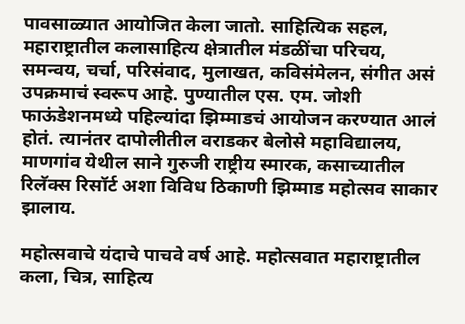पावसाळ्यात आयोजित केला जातो. साहित्यिक सहल, महाराष्ट्रातील कलासाहित्य क्षेत्रातील मंडळींचा परिचय, समन्वय, चर्चा, परिसंवाद, मुलाखत, कविसंमेलन, संगीत असं उपक्रमाचं स्वरूप आहे. पुण्यातील एस. एम. जोशी फाऊंडेशनमध्ये पहिल्यांदा झिम्माडचं आयोजन करण्यात आलं होतं. त्यानंतर दापोलीतील वराडकर बेलोसे महाविद्यालय, माणगांव येथील साने गुरुजी राष्ट्रीय स्मारक, कसाच्यातील रिलॅक्स रिसॉर्ट अशा विविध ठिकाणी झिम्माड महोत्सव साकार झालाय.

महोत्सवाचे यंदाचे पाचवे वर्ष आहे. महोत्सवात महाराष्ट्रातील कला, चित्र, साहित्य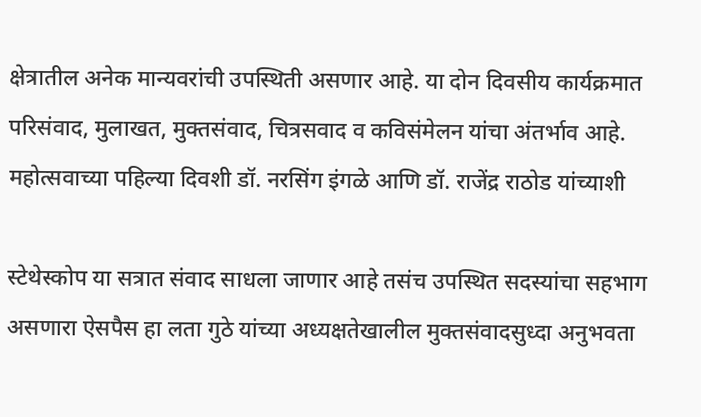क्षेत्रातील अनेक मान्यवरांची उपस्थिती असणार आहे. या दोन दिवसीय कार्यक्रमात परिसंवाद, मुलाखत, मुक्तसंवाद, चित्रसवाद व कविसंमेलन यांचा अंतर्भाव आहे. महोत्सवाच्या पहिल्या दिवशी डॉ. नरसिंग इंगळे आणि डॉ. राजेंद्र राठोड यांच्याशी

स्टेथेस्कोप या सत्रात संवाद साधला जाणार आहे तसंच उपस्थित सदस्यांचा सहभाग असणारा ऐसपैस हा लता गुठे यांच्या अध्यक्षतेखालील मुक्तसंवादसुध्दा अनुभवता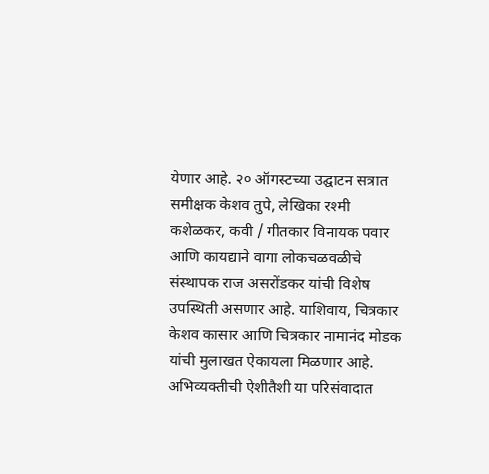येणार आहे. २० ऑगस्टच्या उद्घाटन सत्रात समीक्षक केशव तुपे, लेखिका रश्मी कशेळकर, कवी / गीतकार विनायक पवार आणि कायद्याने वागा लोकचळवळीचे संस्थापक राज असरोंडकर यांची विशेष उपस्थिती असणार आहे. याशिवाय, चित्रकार केशव कासार आणि चित्रकार नामानंद मोडक यांची मुलाखत ऐकायला मिळणार आहे. अभिव्यक्तीची ऐशीतैशी या परिसंवादात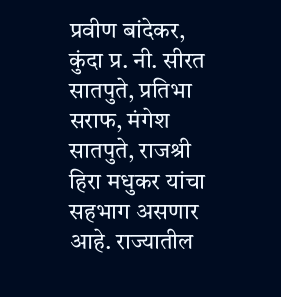प्रवीण बांदेकर, कुंदा प्र. नी. सीरत सातपुते, प्रतिभा सराफ, मंगेश सातपुते, राजश्री हिरा मधुकर यांचा सहभाग असणार आहे. राज्यातील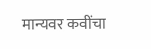मान्यवर कवींचा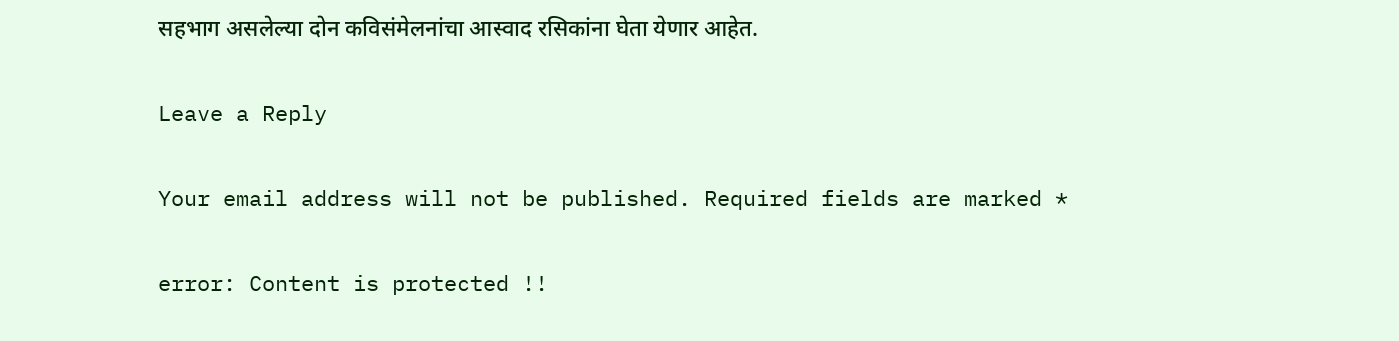सहभाग असलेल्या दोन कविसंमेलनांचा आस्वाद रसिकांना घेता येणार आहेत.

Leave a Reply

Your email address will not be published. Required fields are marked *

error: Content is protected !!